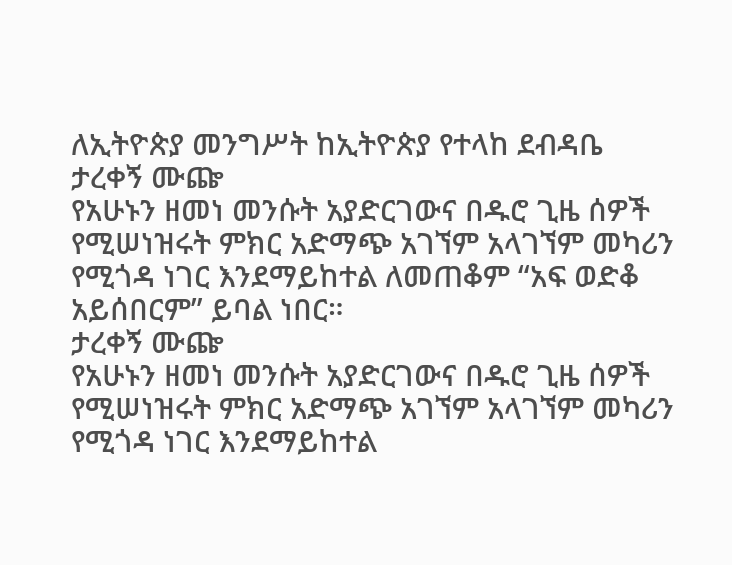ለኢትዮጵያ መንግሥት ከኢትዮጵያ የተላከ ደብዳቤ
ታረቀኝ ሙጬ
የአሁኑን ዘመነ መንሱት አያድርገውና በዱሮ ጊዜ ሰዎች የሚሠነዝሩት ምክር አድማጭ አገኘም አላገኘም መካሪን የሚጎዳ ነገር እንደማይከተል ለመጠቆም “አፍ ወድቆ አይሰበርም” ይባል ነበር።
ታረቀኝ ሙጬ
የአሁኑን ዘመነ መንሱት አያድርገውና በዱሮ ጊዜ ሰዎች የሚሠነዝሩት ምክር አድማጭ አገኘም አላገኘም መካሪን የሚጎዳ ነገር እንደማይከተል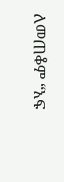ለመጠቆም “አፍ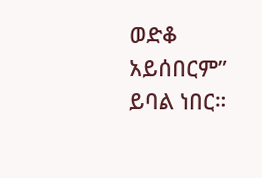ወድቆ አይሰበርም” ይባል ነበር።